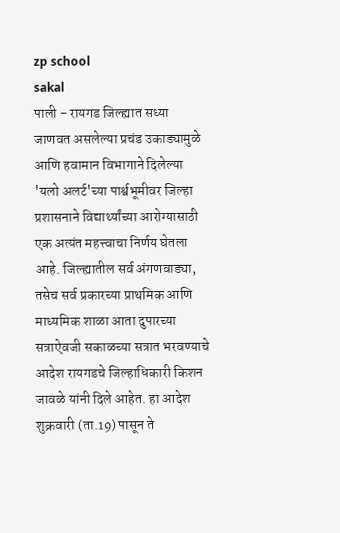zp school
sakal
पाली - रायगड जिल्ह्यात सध्या जाणवत असलेल्या प्रचंड उकाड्यामुळे आणि हवामान विभागाने दिलेल्या 'यलो अलर्ट'च्या पार्श्वभूमीवर जिल्हा प्रशासनाने विद्यार्थ्यांच्या आरोग्यासाठी एक अत्यंत महत्त्वाचा निर्णय घेतला आहे. जिल्ह्यातील सर्व अंगणवाड्या, तसेच सर्व प्रकारच्या प्राथमिक आणि माध्यमिक शाळा आता दुपारच्या सत्राऐवजी सकाळच्या सत्रात भरवण्याचे आदेश रायगडचे जिल्हाधिकारी किशन जावळे यांनी दिले आहेत. हा आदेश शुक्रवारी (ता.19) पासून ते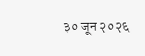३० जून २०२६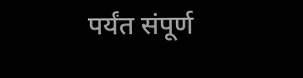पर्यंत संपूर्ण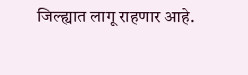जिल्ह्यात लागू राहणार आहे.